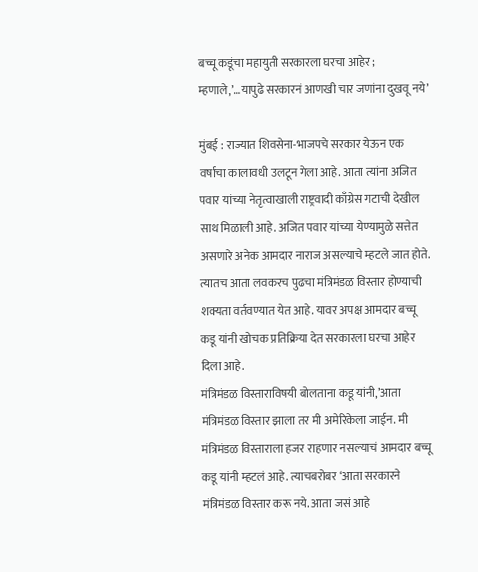बच्चू कडूंचा महायुती सरकारला घरचा आहेर ; म्हणाले,’…यापुढे सरकारनं आणखी चार जणांना दुखवू नये’

मुंबई : राज्यात शिवसेना-भाजपचे सरकार येऊन एक वर्षाचा कालावधी उलटून गेला आहे. आता त्यांना अजित पवार यांच्या नेतृत्वाखाली राष्ट्रवादी काँग्रेस गटाची देखील साथ मिळाली आहे. अजित पवार यांच्या येण्यामुळे सत्तेत असणारे अनेक आमदार नाराज असल्याचे म्हटले जात होते. त्यातच आता लवकरच पुढचा मंत्रिमंडळ विस्तार होण्याची शक्यता वर्तवण्यात येत आहे. यावर अपक्ष आमदार बच्चू कडू यांनी खोचक प्रतिक्रिया देत सरकारला घरचा आहेर दिला आहे.
मंत्रिमंडळ विस्ताराविषयी बोलताना कडू यांनी,’आता मंत्रिमंडळ विस्तार झाला तर मी अमेरिकेला जाईन. मी मंत्रिमंडळ विस्ताराला हजर राहणार नसल्याचं आमदार बच्चू कडू यांनी म्हटलं आहे. त्याचबरोबर ‘आता सरकारने मंत्रिमंडळ विस्तार करू नये. आता जसं आहे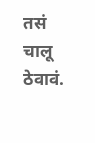तसं चालू ठेवावं.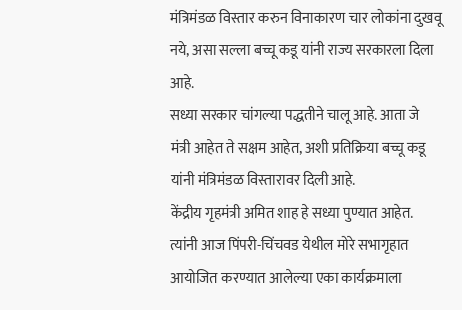मंत्रिमंडळ विस्तार करुन विनाकारण चार लोकांना दुखवू नये, असा सल्ला बच्चू कडू यांनी राज्य सरकारला दिला आहे.
सध्या सरकार चांगल्या पद्धतीने चालू आहे. आता जे मंत्री आहेत ते सक्षम आहेत, अशी प्रतिक्रिया बच्चू कडू यांनी मंत्रिमंडळ विस्तारावर दिली आहे.
केंद्रीय गृहमंत्री अमित शाह हे सध्या पुण्यात आहेत. त्यांनी आज पिंपरी-चिंचवड येथील मोरे सभागृहात आयोजित करण्यात आलेल्या एका कार्यक्रमाला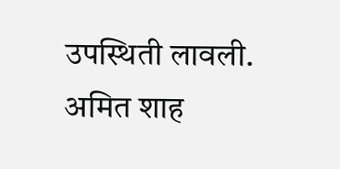उपस्थिती लावली. अमित शाह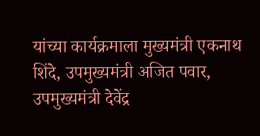यांच्या कार्यक्रमाला मुख्यमंत्री एकनाथ शिंदे, उपमुख्यमंत्री अजित पवार, उपमुख्यमंत्री देवेंद्र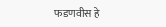फडणवीस हे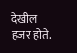देखील हजर होते.